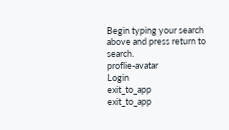Begin typing your search above and press return to search.
proflie-avatar
Login
exit_to_app
exit_to_app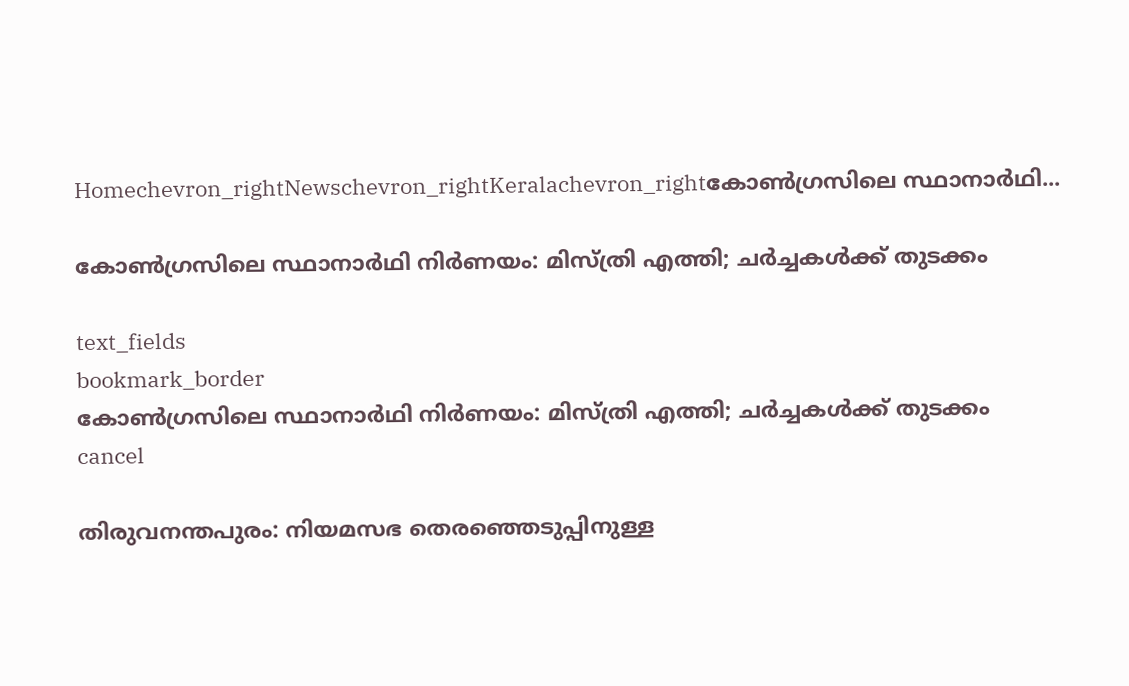Homechevron_rightNewschevron_rightKeralachevron_rightകോൺഗ്രസിലെ സ്ഥാനാർഥി...

കോൺഗ്രസിലെ സ്ഥാനാർഥി നിർണയം: മിസ്ത്രി എത്തി; ചർച്ചകൾക്ക് തുടക്കം

text_fields
bookmark_border
കോൺഗ്രസിലെ സ്ഥാനാർഥി നിർണയം: മിസ്ത്രി എത്തി; ചർച്ചകൾക്ക് തുടക്കം
cancel

തിരുവനന്തപുരം: നിയമസഭ തെരഞ്ഞെടുപ്പിനുള്ള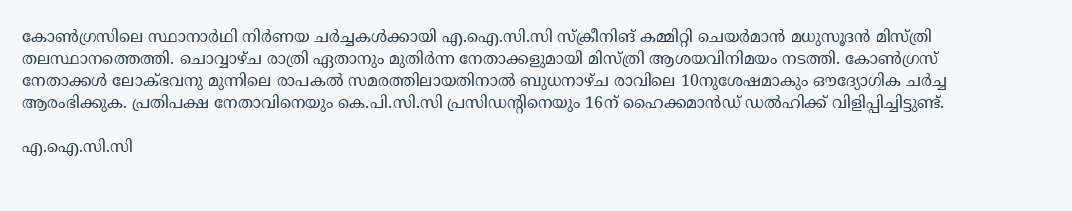കോൺഗ്രസിലെ സ്ഥാനാർഥി നിർണയ ചർച്ചകൾക്കായി എ.ഐ.സി.സി സ്ക്രീനിങ് കമ്മിറ്റി ചെയർമാൻ മധുസൂദൻ മിസ്ത്രി തലസ്ഥാനത്തെത്തി. ചൊവ്വാഴ്ച രാത്രി ഏതാനും മുതിർന്ന നേതാക്കളുമായി മിസ്ത്രി ആശയവിനിമയം നടത്തി. കോൺഗ്രസ് നേതാക്കൾ ലോക്ഭവനു മുന്നിലെ രാപകൽ സമരത്തിലായതിനാൽ ബുധനാഴ്ച രാവിലെ 10നുശേഷമാകും ഔദ്യോഗിക ചർച്ച ആരംഭിക്കുക. പ്രതിപക്ഷ നേതാവിനെയും കെ.പി.സി.സി പ്രസിഡന്റിനെയും 16ന് ഹൈക്കമാൻഡ് ഡൽഹിക്ക് വിളിപ്പിച്ചിട്ടുണ്ട്.

എ.ഐ.സി.സി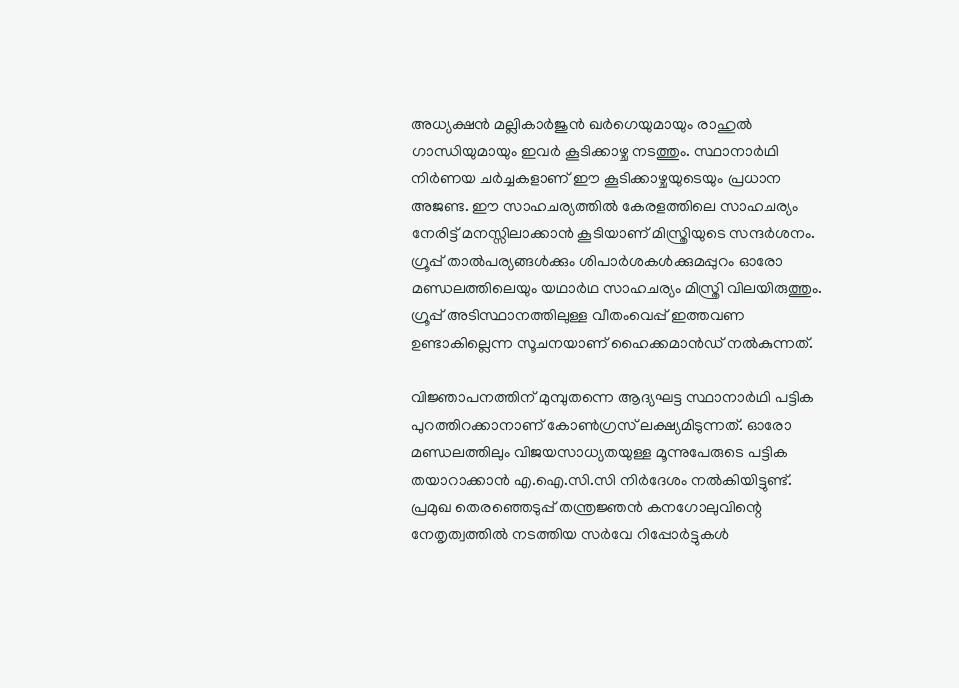അധ്യക്ഷൻ മല്ലികാർജുൻ ഖർഗെയുമായും രാഹുൽ ഗാന്ധിയുമായും ഇവർ കൂടിക്കാഴ്ച നടത്തും. സ്ഥാനാർഥി നിർണയ ചർച്ചകളാണ് ഈ കൂടിക്കാഴ്ചയുടെയും പ്രധാന അജണ്ട. ഈ സാഹചര്യത്തിൽ കേരളത്തിലെ സാഹചര്യം നേരിട്ട് മനസ്സിലാക്കാൻ കൂടിയാണ് മിസ്ത്രിയുടെ സന്ദർശനം. ഗ്രൂപ്പ് താൽപര്യങ്ങൾക്കും ശിപാർശകൾക്കുമപ്പുറം ഓരോ മണ്ഡലത്തിലെയും യഥാർഥ സാഹചര്യം മിസ്ത്രി വിലയിരുത്തും. ഗ്രൂപ്പ് അടിസ്ഥാനത്തിലുള്ള വീതംവെപ്പ് ഇത്തവണ ഉണ്ടാകില്ലെന്ന സൂചനയാണ് ഹൈക്കമാൻഡ് നൽകുന്നത്.

വിജ്ഞാപനത്തിന് മുമ്പുതന്നെ ആദ്യഘട്ട സ്ഥാനാർഥി പട്ടിക പുറത്തിറക്കാനാണ് കോൺഗ്രസ് ലക്ഷ്യമിടുന്നത്. ഓരോ മണ്ഡലത്തിലും വിജയസാധ്യതയുള്ള മൂന്നുപേരുടെ പട്ടിക തയാറാക്കാൻ എ.ഐ.സി.സി നിർദേശം നൽകിയിട്ടുണ്ട്. പ്രമുഖ തെരഞ്ഞെടുപ്പ് തന്ത്രജ്ഞൻ കനഗോലുവിന്റെ നേതൃത്വത്തിൽ നടത്തിയ സർവേ റിപ്പോർട്ടുകൾ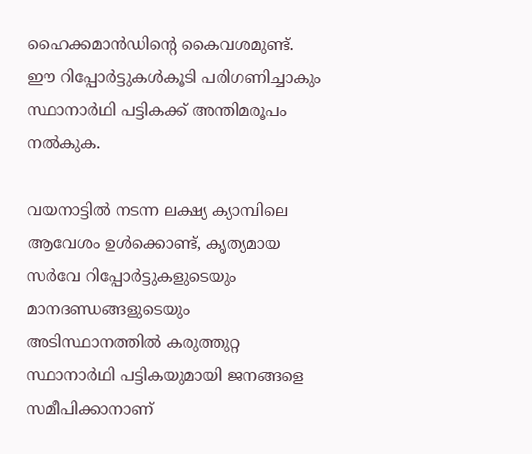ഹൈക്കമാൻഡിന്റെ കൈവശമുണ്ട്. ഈ റിപ്പോർട്ടുകൾകൂടി പരിഗണിച്ചാകും സ്ഥാനാർഥി പട്ടികക്ക് അന്തിമരൂപം നൽകുക.

വയനാട്ടിൽ നടന്ന ലക്ഷ്യ ക്യാമ്പിലെ ആവേശം ഉൾക്കൊണ്ട്, കൃത്യമായ സർവേ റിപ്പോർട്ടുകളുടെയും മാനദണ്ഡങ്ങളുടെയും അടിസ്ഥാനത്തിൽ കരുത്തുറ്റ സ്ഥാനാർഥി പട്ടികയുമായി ജനങ്ങളെ സമീപിക്കാനാണ്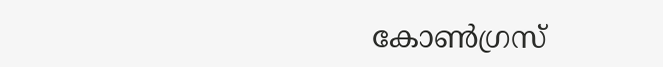കോൺഗ്രസ്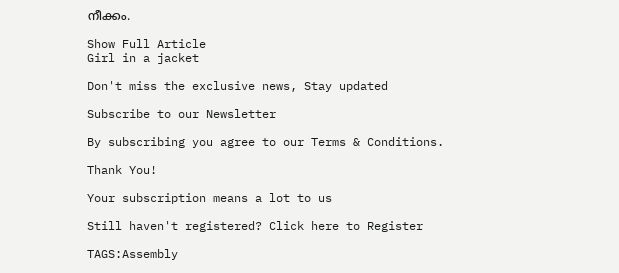നീക്കം.

Show Full Article
Girl in a jacket

Don't miss the exclusive news, Stay updated

Subscribe to our Newsletter

By subscribing you agree to our Terms & Conditions.

Thank You!

Your subscription means a lot to us

Still haven't registered? Click here to Register

TAGS:Assembly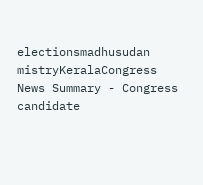electionsmadhusudan mistryKeralaCongress
News Summary - Congress candidate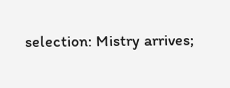selection: Mistry arrives;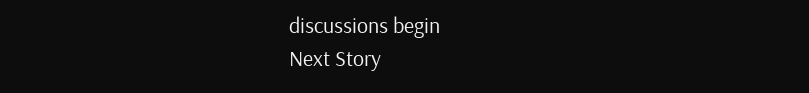discussions begin
Next Story